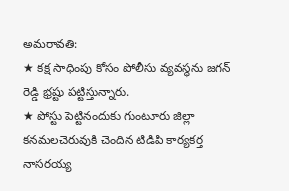అమరావతి:
★ కక్ష సాధింపు కోసం పోలీసు వ్యవస్థను జగన్ రెడ్డి భ్రష్టు పట్టిస్తున్నారు.
★ పోస్టు పెట్టినందుకు గుంటూరు జిల్లా కనమలచెరువుకి చెందిన టిడిపి కార్యకర్త నాసరయ్య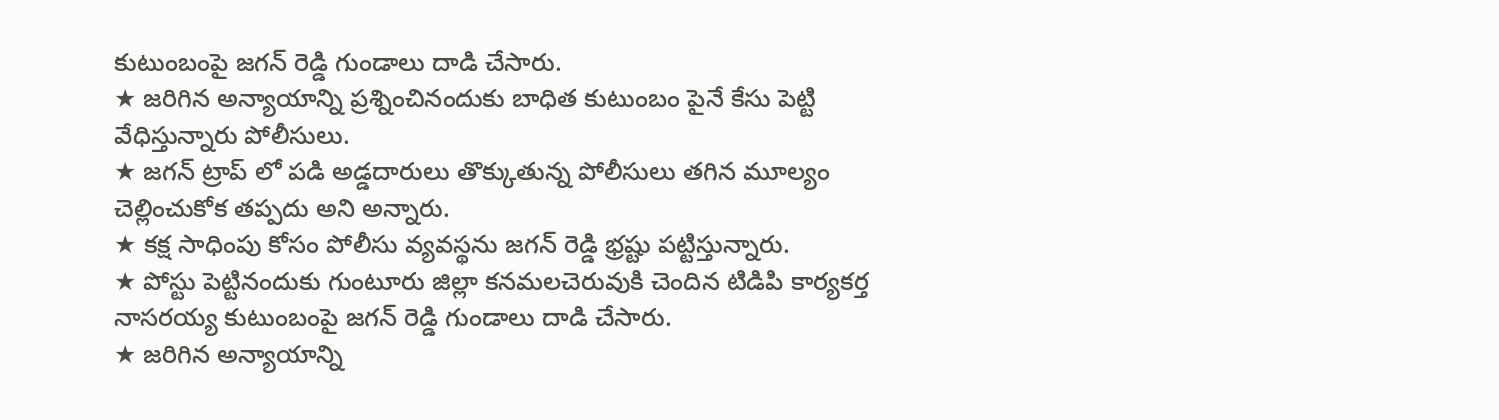కుటుంబంపై జగన్ రెడ్డి గుండాలు దాడి చేసారు.
★ జరిగిన అన్యాయాన్ని ప్రశ్నించినందుకు బాధిత కుటుంబం పైనే కేసు పెట్టి వేధిస్తున్నారు పోలీసులు.
★ జగన్ ట్రాప్ లో పడి అడ్డదారులు తొక్కుతున్న పోలీసులు తగిన మూల్యం చెల్లించుకోక తప్పదు అని అన్నారు.
★ కక్ష సాధింపు కోసం పోలీసు వ్యవస్థను జగన్ రెడ్డి భ్రష్టు పట్టిస్తున్నారు.
★ పోస్టు పెట్టినందుకు గుంటూరు జిల్లా కనమలచెరువుకి చెందిన టిడిపి కార్యకర్త నాసరయ్య కుటుంబంపై జగన్ రెడ్డి గుండాలు దాడి చేసారు.
★ జరిగిన అన్యాయాన్ని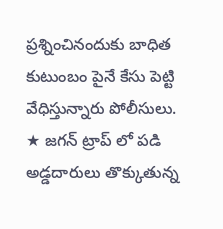ప్రశ్నించినందుకు బాధిత కుటుంబం పైనే కేసు పెట్టి వేధిస్తున్నారు పోలీసులు.
★ జగన్ ట్రాప్ లో పడి అడ్డదారులు తొక్కుతున్న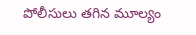పోలీసులు తగిన మూల్యం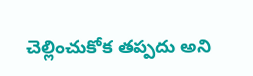చెల్లించుకోక తప్పదు అని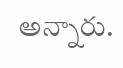అన్నారు.